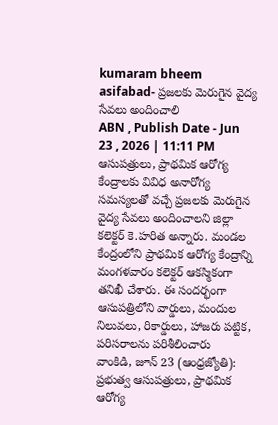kumaram bheem asifabad- ప్రజలకు మెరుగైన వైద్య సేవలు అందించాలి
ABN , Publish Date - Jun 23 , 2026 | 11:11 PM
ఆసుపత్రులు, ప్రాథమిక ఆరోగ్య కేంద్రాలకు వివిధ అనారోగ్య సమస్యలతో వచ్చే ప్రజలకు మెరుగైన వైద్య సేవలు అందించాలని జిల్లా కలెక్టర్ కె.హరిత అన్నారు. మండల కేంద్రంలోని ప్రాథమిక ఆరోగ్య కేంద్రాన్ని మంగళవారం కలెక్టర్ ఆకస్మికంగా తనిఖీ చేశారు. ఈ సందర్భంగా ఆసుపత్రిలోని వార్డులు, మందుల నిలువలు, రికార్డులు, హాజరు పట్టిక, పరిసరాలను పరిశీలించారు
వాంకిడి, జూన్ 23 (ఆంధ్రజ్యోతి): ప్రభుత్వ ఆసుపత్రులు, ప్రాథమిక ఆరోగ్య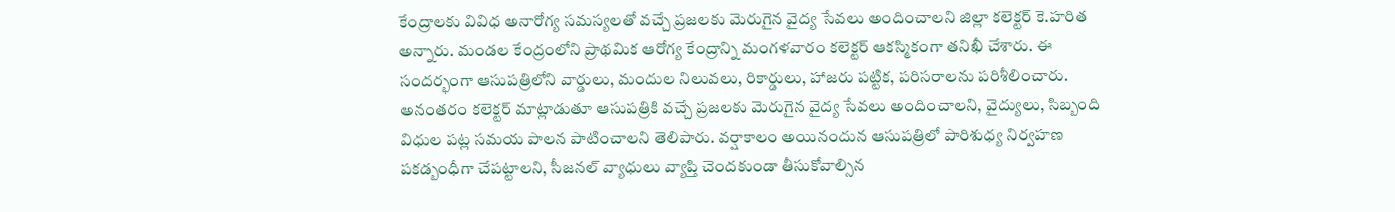కేంద్రాలకు వివిధ అనారోగ్య సమస్యలతో వచ్చే ప్రజలకు మెరుగైన వైద్య సేవలు అందించాలని జిల్లా కలెక్టర్ కె.హరిత అన్నారు. మండల కేంద్రంలోని ప్రాథమిక ఆరోగ్య కేంద్రాన్ని మంగళవారం కలెక్టర్ ఆకస్మికంగా తనిఖీ చేశారు. ఈ సందర్భంగా ఆసుపత్రిలోని వార్డులు, మందుల నిలువలు, రికార్డులు, హాజరు పట్టిక, పరిసరాలను పరిశీలించారు. అనంతరం కలెక్టర్ మాట్లాడుతూ ఆసుపత్రికి వచ్చే ప్రజలకు మెరుగైన వైద్య సేవలు అందించాలని, వైద్యులు, సిబ్బంది విధుల పట్ల సమయ పాలన పాటించాలని తెలిపారు. వర్షాకాలం అయినందున ఆసుపత్రిలో పారిశుధ్య నిర్వహణ పకడ్బంధీగా చేపట్టాలని, సీజనల్ వ్యాధులు వ్యాప్తి చెందకుండా తీసుకోవాల్సిన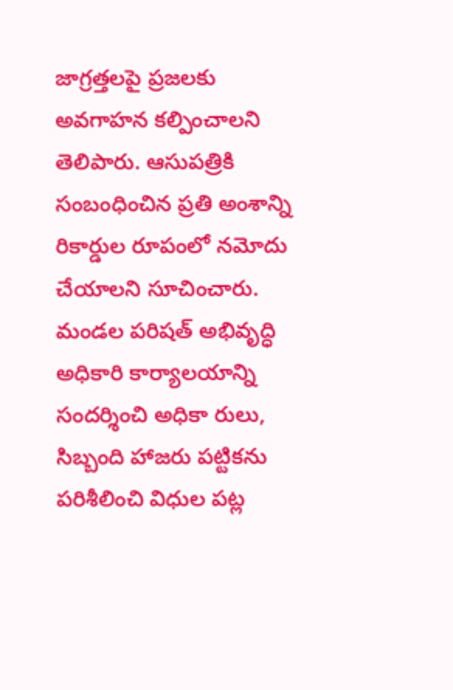జాగ్రత్తలపై ప్రజలకు అవగాహన కల్పించాలని తెలిపారు. ఆసుపత్రికి సంబంధించిన ప్రతి అంశాన్ని రికార్డుల రూపంలో నమోదు చేయాలని సూచించారు. మండల పరిషత్ అభివృద్ధి అధికారి కార్యాలయాన్ని సందర్శించి అధికా రులు, సిబ్బంది హాజరు పట్టికను పరిశీలించి విధుల పట్ల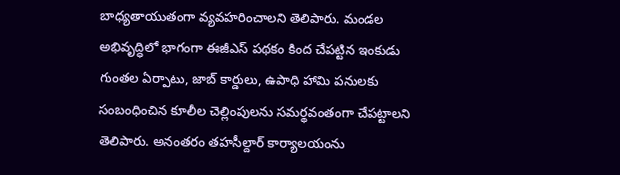బాధ్యతాయుతంగా వ్యవహరించాలని తెలిపారు. మండల అభివృద్ధిలో భాగంగా ఈజీఎస్ పథకం కింద చేపట్టిన ఇంకుడు గుంతల ఏర్పాటు, జాబ్ కార్డులు, ఉపాధి హామి పనులకు సంబంధించిన కూలీల చెల్లింపులను సమర్థవంతంగా చేపట్టాలని తెలిపారు. అనంతరం తహసీల్దార్ కార్యాలయంను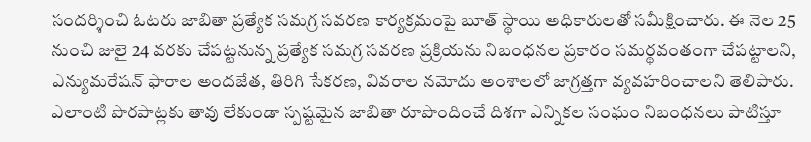సందర్శించి ఓటరు జాబితా ప్రత్యేక సమగ్ర సవరణ కార్యక్రమంపై బూత్ స్థాయి అధికారులతో సమీక్షించారు. ఈ నెల 25 నుంచి జులై 24 వరకు చేపట్టనున్న ప్రత్యేక సమగ్ర సవరణ ప్రక్రియను నిబంధనల ప్రకారం సమర్థవంతంగా చేపట్టాలని, ఎన్యుమరేషన్ ఫారాల అందజేత, తిరిగి సేకరణ, వివరాల నమోదు అంశాలలో జాగ్రత్తగా వ్యవహరించాలని తెలిపారు. ఎలాంటి పొరపాట్లకు తావు లేకుండా స్పష్టమైన జాబితా రూపొందించే దిశగా ఎన్నికల సంఘం నిబంధనలు పాటిస్తూ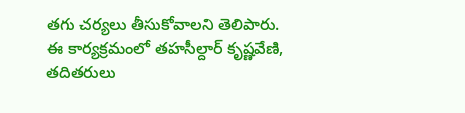తగు చర్యలు తీసుకోవాలని తెలిపారు. ఈ కార్యక్రమంలో తహసీల్దార్ కృష్ణవేణి, తదితరులు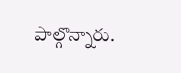పాల్గొన్నారు.